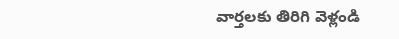వార్తలకు తిరిగి వెళ్లండి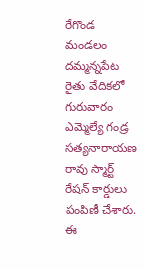రేగొండ మండలం దమ్మన్నపేట రైతు వేదికలో గురువారం ఎమ్మెల్యే గండ్ర సత్యనారాయణ రావు స్మార్ట్ రేషన్ కార్డులు పంపిణీ చేశారు. ఈ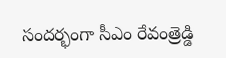సందర్భంగా సీఎం రేవంత్రెడ్డి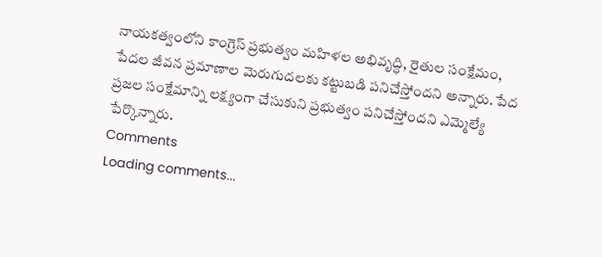నాయకత్వంలోని కాంగ్రెస్ ప్రభుత్వం మహిళల అభివృద్ధి, రైతుల సంక్షేమం, పేదల జీవన ప్రమాణాల మెరుగుదలకు కట్టుబడి పనిచేస్తోందని అన్నారు. పేద ప్రజల సంక్షేమాన్ని లక్ష్యంగా చేసుకుని ప్రభుత్వం పనిచేస్తోందని ఎమ్మెల్యే పేర్కొన్నారు.
Comments
Loading comments...